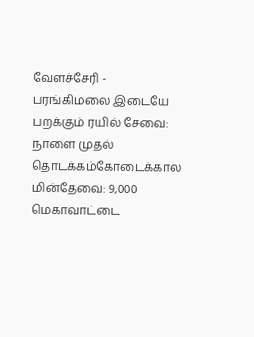வேளச்சேரி - பரங்கிமலை இடையே பறக்கும் ரயில் சேவை: நாளை முதல் தொடக்கம்கோடைக்கால மின்தேவை: 9,000 மெகாவாட்டை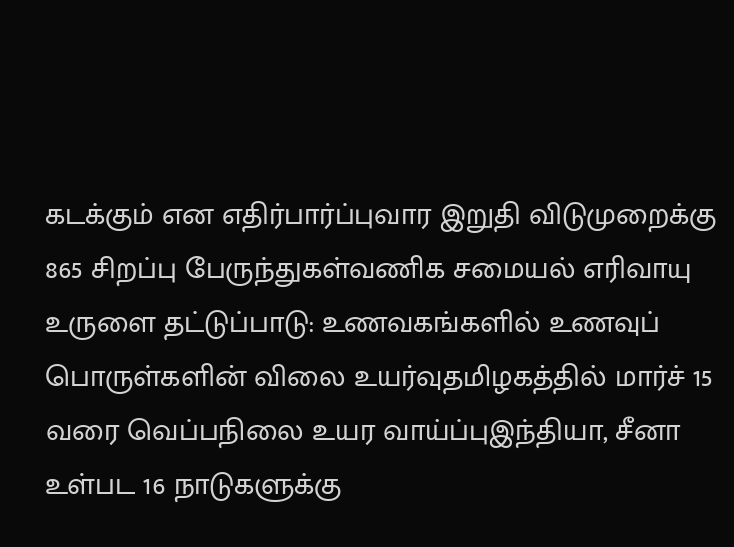கடக்கும் என எதிர்பார்ப்புவார இறுதி விடுமுறைக்கு 865 சிறப்பு பேருந்துகள்வணிக சமையல் எரிவாயு உருளை தட்டுப்பாடு: உணவகங்களில் உணவுப் பொருள்களின் விலை உயர்வுதமிழகத்தில் மார்ச் 15 வரை வெப்பநிலை உயர வாய்ப்புஇந்தியா, சீனா உள்பட 16 நாடுகளுக்கு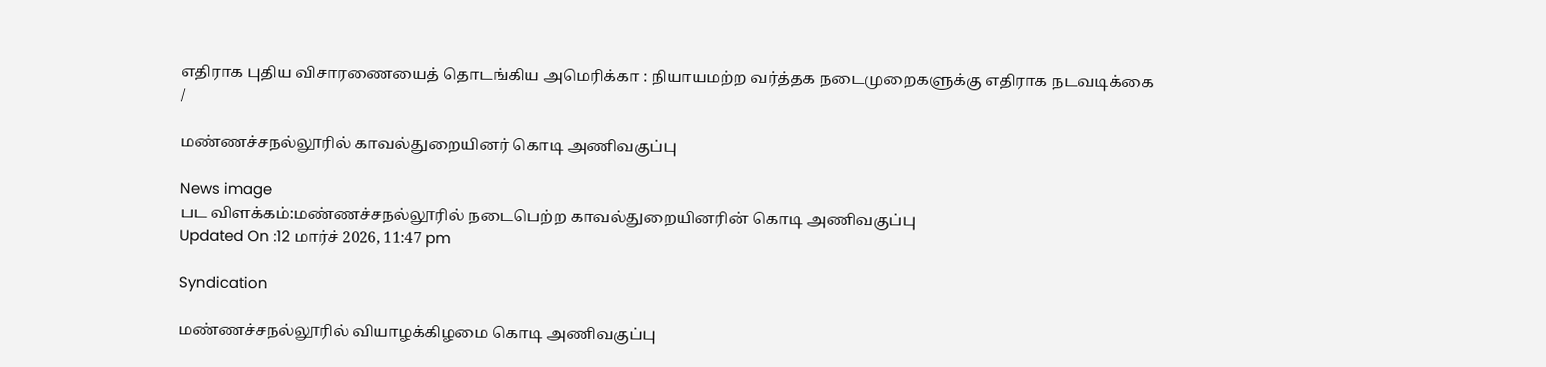எதிராக புதிய விசாரணையைத் தொடங்கிய அமெரிக்கா : நியாயமற்ற வர்த்தக நடைமுறைகளுக்கு எதிராக நடவடிக்கை
/

மண்ணச்சநல்லூரில் காவல்துறையினர் கொடி அணிவகுப்பு

News image
பட விளக்கம்:மண்ணச்சநல்லூரில் நடைபெற்ற காவல்துறையினரின் கொடி அணிவகுப்பு
Updated On :12 மார்ச் 2026, 11:47 pm

Syndication

மண்ணச்சநல்லூரில் வியாழக்கிழமை கொடி அணிவகுப்பு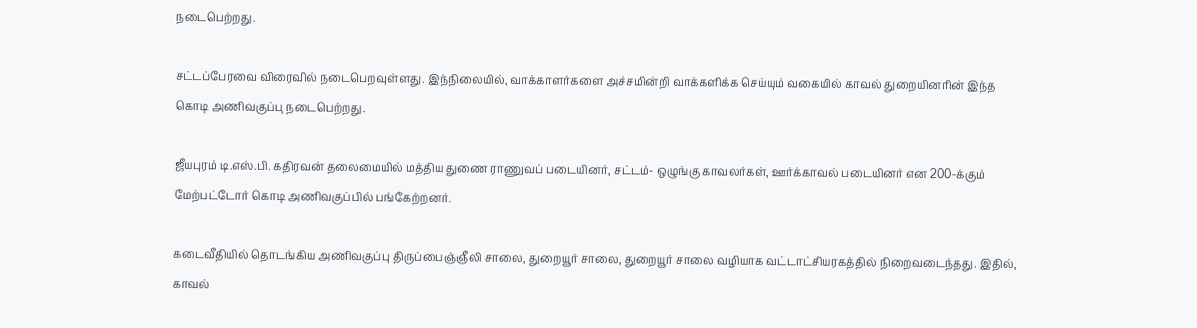நடைபெற்றது.

சட்டப்பேரவை விரைவில் நடைபெறவுள்ளது. இந்நிலையில், வாக்காளர்களை அச்சமின்றி வாக்களிக்க செய்யும் வகையில் காவல் துறையினரின் இந்த கொடி அணிவகுப்பு நடைபெற்றது.

ஜீயபுரம் டி.எஸ்.பி. கதிரவன் தலைமையில் மத்திய துணை ராணுவப் படையினர், சட்டம்- ஒழுங்கு காவலர்கள், ஊர்க்காவல் படையினர் என 200-க்கும் மேற்பட்டோர் கொடி அணிவகுப்பில் பங்கேற்றனர்.

கடைவீதியில் தொடங்கிய அணிவகுப்பு திருப்பைஞ்ஞீலி சாலை, துறையூர் சாலை, துறையூர் சாலை வழியாக வட்டாட்சியரகத்தில் நிறைவடைந்தது. இதில், காவல்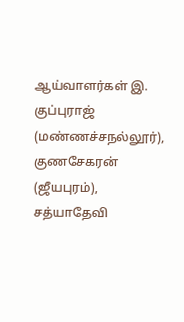ஆய்வாளர்கள் இ. குப்புராஜ் (மண்ணச்சநல்லூர்), குணசேகரன் (ஜீயபுரம்), சத்யாதேவி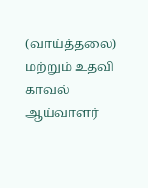(வாய்த்தலை) மற்றும் உதவி காவல் ஆய்வாளர்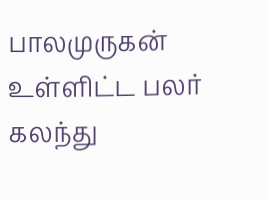பாலமுருகன் உள்ளிட்ட பலர் கலந்து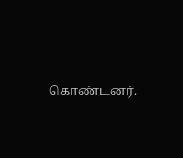கொண்டனர்.